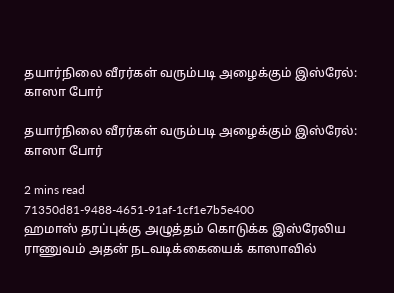தயார்நிலை வீரர்கள் வரும்படி அழைக்கும் இஸ்ரேல்: காஸா போர்

தயார்நிலை வீரர்கள் வரும்படி அழைக்கும் இஸ்ரேல்: காஸா போர்

2 mins read
71350d81-9488-4651-91af-1cf1e7b5e400
ஹமாஸ் தரப்புக்கு அழுத்தம் கொடுக்க இஸ்ரேலிய ராணுவம் அதன் நடவடிக்கையைக் காஸாவில்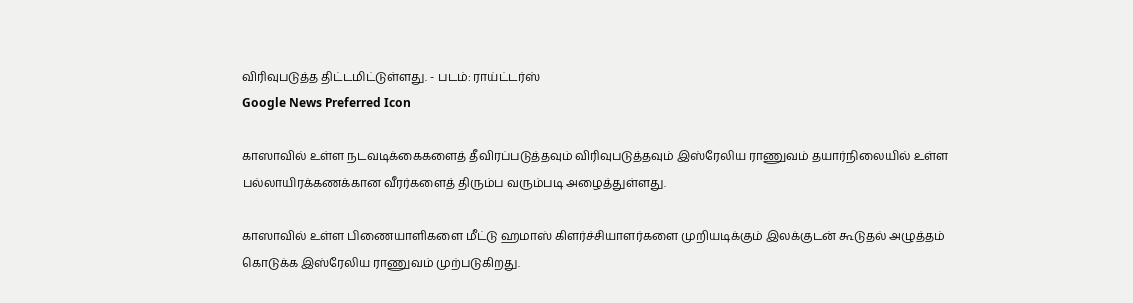விரிவுபடுத்த திட்டமிட்டுள்ளது. - படம்: ராய்ட்டர்ஸ்
Google News Preferred Icon

காஸாவில் உள்ள நடவடிக்கைகளைத் தீவிரப்படுத்தவும் விரிவுபடுத்தவும் இஸ்ரேலிய ராணுவம் தயார்நிலையில் உள்ள பல்லாயிரக்கணக்கான வீரர்களைத் திரும்ப வரும்படி அழைத்துள்ளது.

காஸாவில் உள்ள பிணையாளிகளை மீட்டு ஹமாஸ் கிளர்ச்சியாளர்களை முறியடிக்கும் இலக்குடன் கூடுதல் அழுத்தம் கொடுக்க இஸ்ரேலிய ராணுவம் முற்படுகிறது.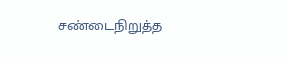சண்டைநிறுத்த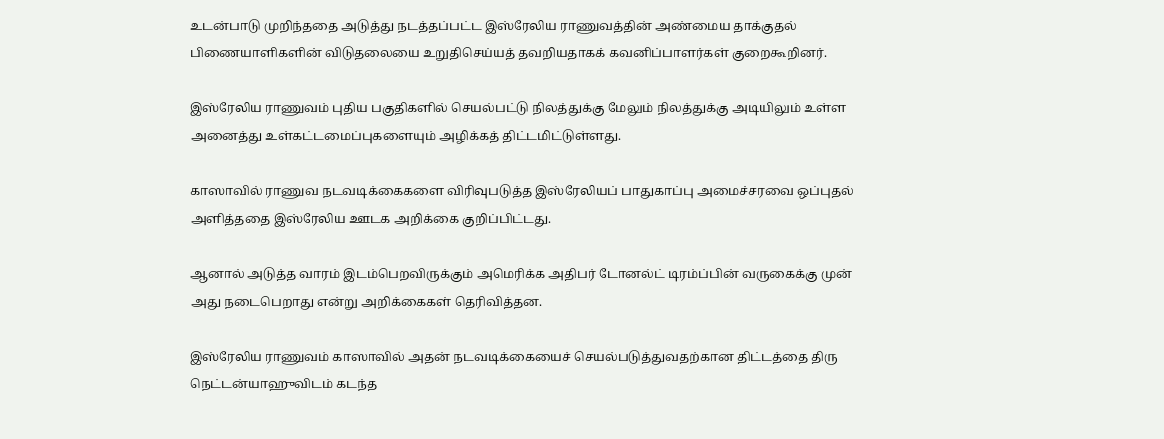உடன்பாடு முறிந்ததை அடுத்து நடத்தப்பட்ட இஸ்ரேலிய ராணுவத்தின் அண்மைய தாக்குதல் பிணையாளிகளின் விடுதலையை உறுதிசெய்யத் தவறியதாகக் கவனிப்பாளர்கள் குறைகூறினர்.

இஸ்ரேலிய ராணுவம் புதிய பகுதிகளில் செயல்பட்டு நிலத்துக்கு மேலும் நிலத்துக்கு அடியிலும் உள்ள அனைத்து உள்கட்டமைப்புகளையும் அழிக்கத் திட்டமிட்டுள்ளது.

காஸாவில் ராணுவ நடவடிக்கைகளை விரிவுபடுத்த இஸ்ரேலியப் பாதுகாப்பு அமைச்சரவை ஒப்புதல் அளித்ததை இஸ்ரேலிய ஊடக அறிக்கை குறிப்பிட்டது.

ஆனால் அடுத்த வாரம் இடம்பெறவிருக்கும் அமெரிக்க அதிபர் டோனல்ட் டிரம்ப்பின் வருகைக்கு முன் அது நடைபெறாது என்று அறிக்கைகள் தெரிவித்தன.

இஸ்ரேலிய ராணுவம் காஸாவில் அதன் நடவடிக்கையைச் செயல்படுத்துவதற்கான திட்டத்தை திரு நெட்டன்யாஹுவிடம் கடந்த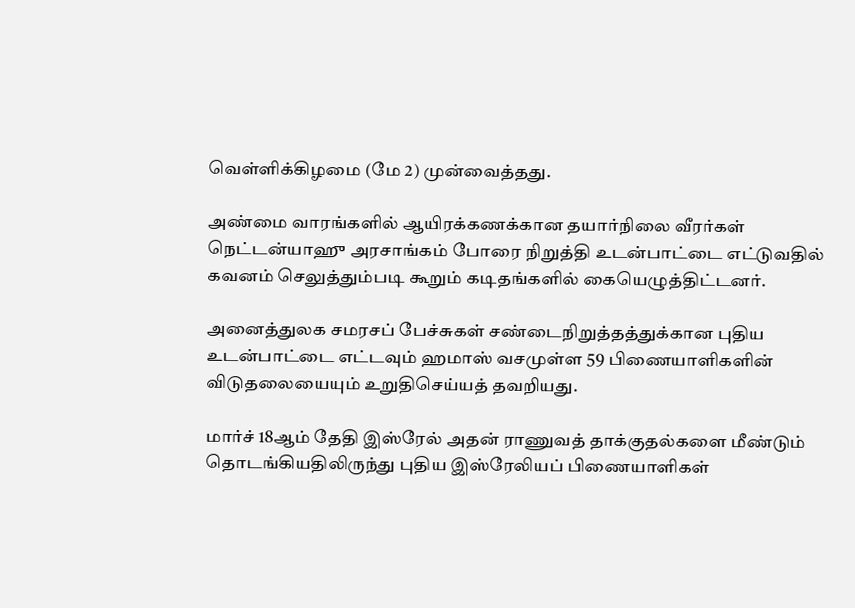வெள்ளிக்கிழமை (மே 2) முன்வைத்தது.

அண்மை வாரங்களில் ஆயிரக்கணக்கான தயார்நிலை வீரர்கள் நெட்டன்யாஹு அரசாங்கம் போரை நிறுத்தி உடன்பாட்டை எட்டுவதில் கவனம் செலுத்தும்படி கூறும் கடிதங்களில் கையெழுத்திட்டனர்.

அனைத்துலக சமரசப் பேச்சுகள் சண்டைநிறுத்தத்துக்கான புதிய உடன்பாட்டை எட்டவும் ஹமாஸ் வசமுள்ள 59 பிணையாளிகளின் விடுதலையையும் உறுதிசெய்யத் தவறியது.

மார்ச் 18ஆம் தேதி இஸ்ரேல் அதன் ராணுவத் தாக்குதல்களை மீண்டும் தொடங்கியதிலிருந்து புதிய இஸ்ரேலியப் பிணையாளிகள்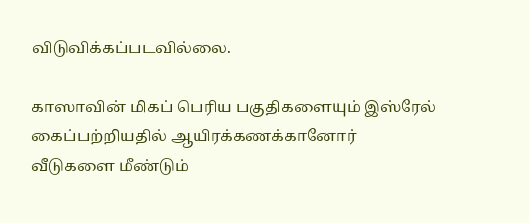விடுவிக்கப்படவில்லை.

காஸாவின் மிகப் பெரிய பகுதிகளையும் இஸ்ரேல் கைப்பற்றியதில் ஆயிரக்கணக்கானோர் வீடுகளை மீண்டும்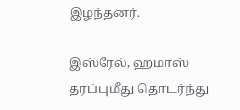இழந்தனர்.

இஸ்ரேல், ஹமாஸ் தரப்புமீது தொடர்ந்து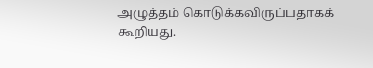அழுத்தம் கொடுக்கவிருப்பதாகக் கூறியது.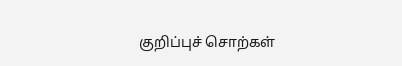குறிப்புச் சொற்கள்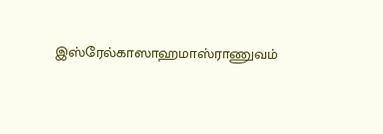இஸ்ரேல்காஸாஹமாஸ்ராணுவம்